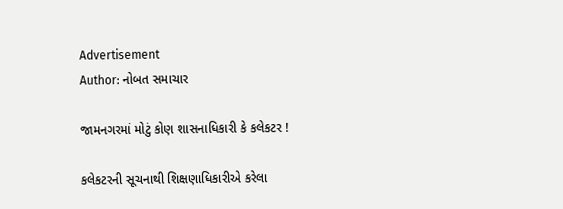Advertisement
Author: નોબત સમાચાર

જામનગરમાં મોટું કોણ શાસનાધિકારી કે કલેકટર !

કલેકટરની સૂચનાથી શિક્ષણાધિકારીએ કરેલા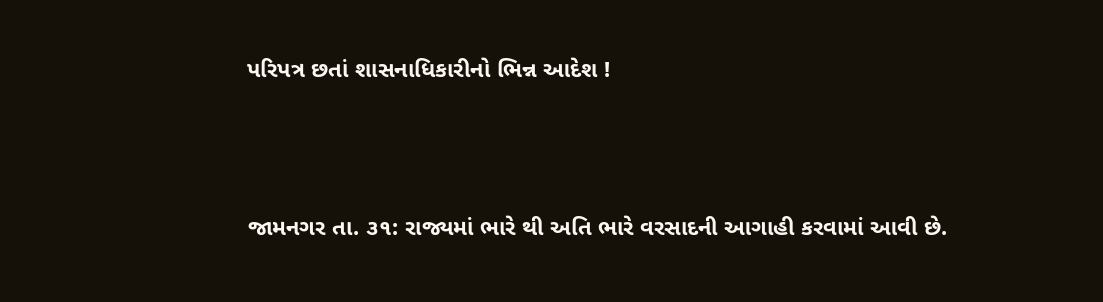પરિપત્ર છતાં શાસનાધિકારીનો ભિન્ન આદેશ !



જામનગર તા. ૩૧: રાજ્યમાં ભારે થી અતિ ભારે વરસાદની આગાહી કરવામાં આવી છે.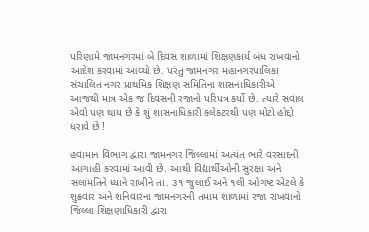પરિણામે જામનગરમાં બે દિવસ શાળામાં શિક્ષણકાર્ય બંધ રાખવાનો આદેશ કરવામાં આવ્યો છે. પરંતુ જામનગર મહાનગરપાલિકા સંચાલિત નગર પ્રાથમિક શિક્ષણ સમિતિના શાસનાધિકારીએ આજથી માત્ર એક જ દિવસની રજાનો પરિપત્ર કર્યો છે. ત્યારે સવાલ એવો પણ થાય છે કે શું શાસનાધિકારી કલેકટરથી પણ મોટો હોદ્દો ધરાવે છે !

હવામાન વિભાગ દ્વારા જામનગર જિલ્લામાં અત્યંત ભારે વરસાદની આગાહી કરવામાં આવી છે. આથી વિદ્યાર્થીઓની સુરક્ષા અને સલામતિને ધ્યાને રાખીને તા. ૩૧ જુલાઈ અને ૧લી ઓગષ્ટ એટલે કે શુક્રવાર અને શનિવારના જામનગરની તમામ શાળામાં રજા રાખવાનો જિલ્લા શિક્ષણાધિકારી દ્વારા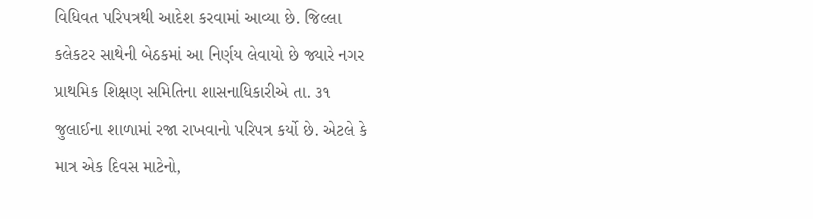વિધિવત પરિપત્રથી આદેશ કરવામાં આવ્યા છે. જિલ્લા કલેકટર સાથેની બેઠકમાં આ નિર્ણય લેવાયો છે જ્યારે નગર પ્રાથમિક શિક્ષણ સમિતિના શાસનાધિકારીએ તા. ૩૧ જુલાઈના શાળામાં રજા રાખવાનો પરિપત્ર કર્યો છે. એટલે કે માત્ર એક દિવસ માટેનો,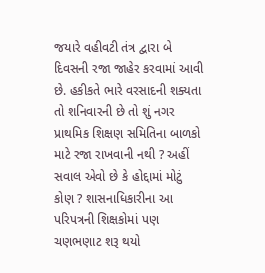જયારે વહીવટી તંત્ર દ્વારા બે દિવસની રજા જાહેર કરવામાં આવી છે. હકીકતે ભારે વરસાદની શક્યતા તો શનિવારની છે તો શું નગર પ્રાથમિક શિક્ષણ સમિતિના બાળકો માટે રજા રાખવાની નથી ? અહીં સવાલ એવો છે કે હોદ્દામાં મોટું કોણ ? શાસનાધિકારીના આ પરિપત્રની શિક્ષકોમાં પણ ચણભણાટ શરૂ થયો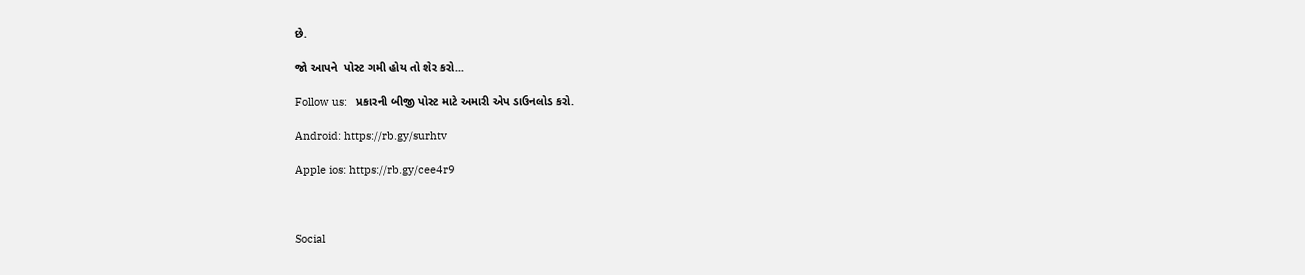છે.

જો આપને  પોસ્ટ ગમી હોય તો શેર કરો...

Follow us:   પ્રકારની બીજી પોસ્ટ માટે અમારી એપ ડાઉનલોડ કરો.

Android: https://rb.gy/surhtv

Apple ios: https://rb.gy/cee4r9



Social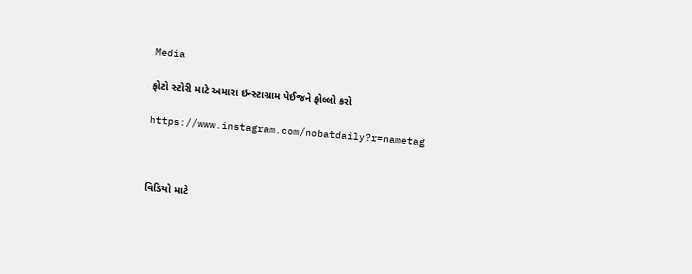Media

ફોટો સ્ટોરી માટે અમારા ઇન્સ્ટાગ્રામ પેઈજને ફોલ્લો કરો

https://www.instagram.com/nobatdaily?r=nametag



વિડિયો માટે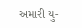અમારી યુ-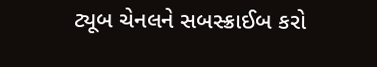ટ્યૂબ ચેનલને સબસ્ક્રાઈબ કરો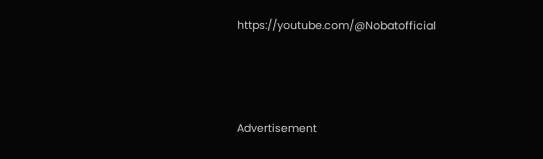https://youtube.com/@Nobatofficial



Advertisement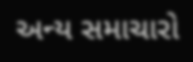અન્ય સમાચારો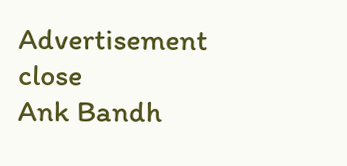Advertisement
close
Ank Bandh